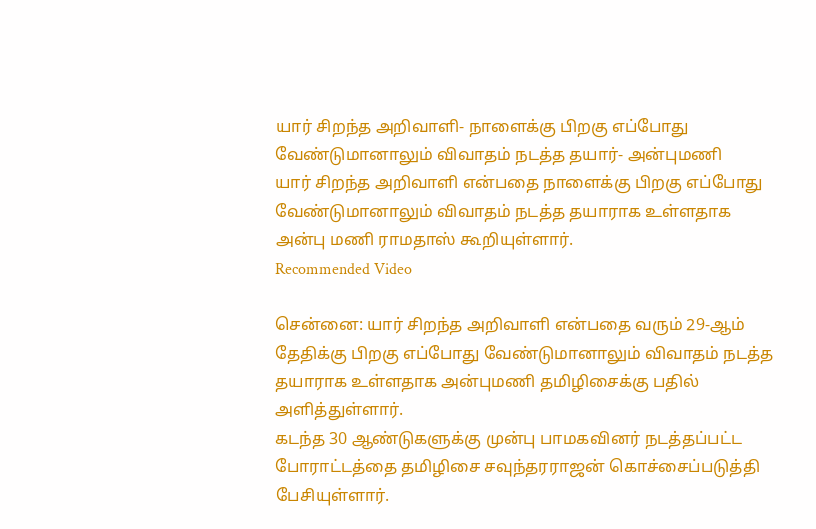யார் சிறந்த அறிவாளி- நாளைக்கு பிறகு எப்போது வேண்டுமானாலும் விவாதம் நடத்த தயார்- அன்புமணி
யார் சிறந்த அறிவாளி என்பதை நாளைக்கு பிறகு எப்போது வேண்டுமானாலும் விவாதம் நடத்த தயாராக உள்ளதாக அன்பு மணி ராமதாஸ் கூறியுள்ளார்.
Recommended Video

சென்னை: யார் சிறந்த அறிவாளி என்பதை வரும் 29-ஆம் தேதிக்கு பிறகு எப்போது வேண்டுமானாலும் விவாதம் நடத்த தயாராக உள்ளதாக அன்புமணி தமிழிசைக்கு பதில் அளித்துள்ளார்.
கடந்த 30 ஆண்டுகளுக்கு முன்பு பாமகவினர் நடத்தப்பட்ட போராட்டத்தை தமிழிசை சவுந்தரராஜன் கொச்சைப்படுத்தி பேசியுள்ளார்.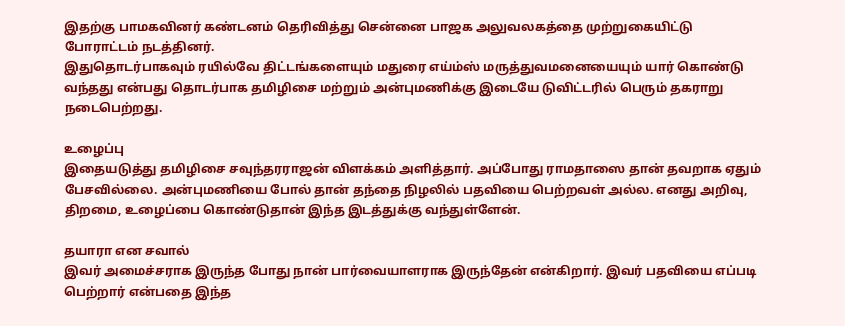இதற்கு பாமகவினர் கண்டனம் தெரிவித்து சென்னை பாஜக அலுவலகத்தை முற்றுகையிட்டு போராட்டம் நடத்தினர்.
இதுதொடர்பாகவும் ரயில்வே திட்டங்களையும் மதுரை எய்ம்ஸ் மருத்துவமனையையும் யார் கொண்டு வந்தது என்பது தொடர்பாக தமிழிசை மற்றும் அன்புமணிக்கு இடையே டுவிட்டரில் பெரும் தகராறு நடைபெற்றது.

உழைப்பு
இதையடுத்து தமிழிசை சவுந்தரராஜன் விளக்கம் அளித்தார். அப்போது ராமதாஸை தான் தவறாக ஏதும் பேசவில்லை. அன்புமணியை போல் தான் தந்தை நிழலில் பதவியை பெற்றவள் அல்ல. எனது அறிவு, திறமை, உழைப்பை கொண்டுதான் இந்த இடத்துக்கு வந்துள்ளேன்.

தயாரா என சவால்
இவர் அமைச்சராக இருந்த போது நான் பார்வையாளராக இருந்தேன் என்கிறார். இவர் பதவியை எப்படி பெற்றார் என்பதை இந்த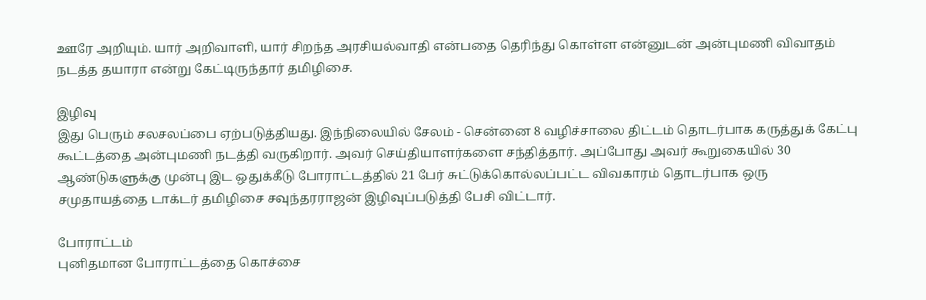ஊரே அறியும். யார் அறிவாளி, யார் சிறந்த அரசியல்வாதி என்பதை தெரிந்து கொள்ள என்னுடன் அன்புமணி விவாதம் நடத்த தயாரா என்று கேட்டிருந்தார் தமிழிசை.

இழிவு
இது பெரும் சலசலப்பை ஏற்படுத்தியது. இந்நிலையில் சேலம் - சென்னை 8 வழிச்சாலை திட்டம் தொடர்பாக கருத்துக் கேட்பு கூட்டத்தை அன்புமணி நடத்தி வருகிறார். அவர் செய்தியாளர்களை சந்தித்தார். அப்போது அவர் கூறுகையில் 30 ஆண்டுகளுக்கு முன்பு இட ஒதுக்கீடு போராட்டத்தில் 21 பேர் சுட்டுக்கொல்லப்பட்ட விவகாரம் தொடர்பாக ஒரு சமுதாயத்தை டாக்டர் தமிழிசை சவுந்தரராஜன் இழிவுப்படுத்தி பேசி விட்டார்.

போராட்டம்
புனிதமான போராட்டத்தை கொச்சை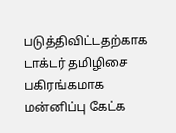படுத்திவிட்டதற்காக டாக்டர் தமிழிசை பகிரங்கமாக மன்னிப்பு கேட்க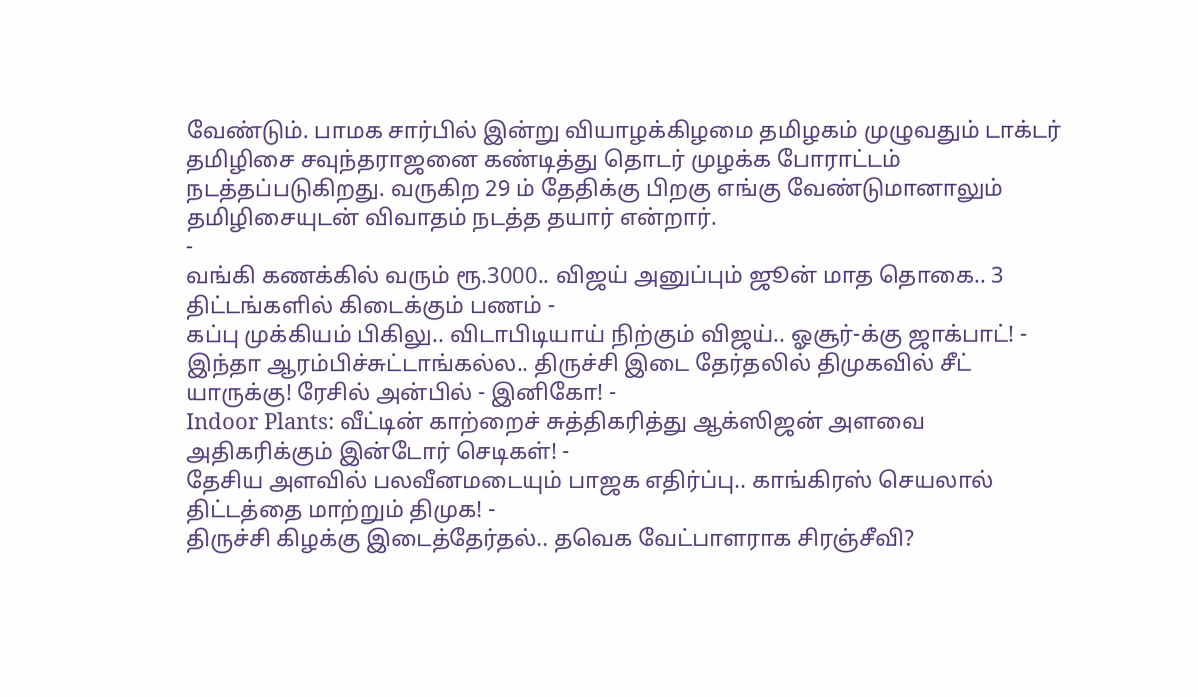வேண்டும். பாமக சார்பில் இன்று வியாழக்கிழமை தமிழகம் முழுவதும் டாக்டர் தமிழிசை சவுந்தராஜனை கண்டித்து தொடர் முழக்க போராட்டம் நடத்தப்படுகிறது. வருகிற 29 ம் தேதிக்கு பிறகு எங்கு வேண்டுமானாலும் தமிழிசையுடன் விவாதம் நடத்த தயார் என்றார்.
-
வங்கி கணக்கில் வரும் ரூ.3000.. விஜய் அனுப்பும் ஜூன் மாத தொகை.. 3 திட்டங்களில் கிடைக்கும் பணம் -
கப்பு முக்கியம் பிகிலு.. விடாபிடியாய் நிற்கும் விஜய்.. ஓசூர்-க்கு ஜாக்பாட்! -
இந்தா ஆரம்பிச்சுட்டாங்கல்ல.. திருச்சி இடை தேர்தலில் திமுகவில் சீட் யாருக்கு! ரேசில் அன்பில் - இனிகோ! -
Indoor Plants: வீட்டின் காற்றைச் சுத்திகரித்து ஆக்ஸிஜன் அளவை அதிகரிக்கும் இன்டோர் செடிகள்! -
தேசிய அளவில் பலவீனமடையும் பாஜக எதிர்ப்பு.. காங்கிரஸ் செயலால் திட்டத்தை மாற்றும் திமுக! -
திருச்சி கிழக்கு இடைத்தேர்தல்.. தவெக வேட்பாளராக சிரஞ்சீவி?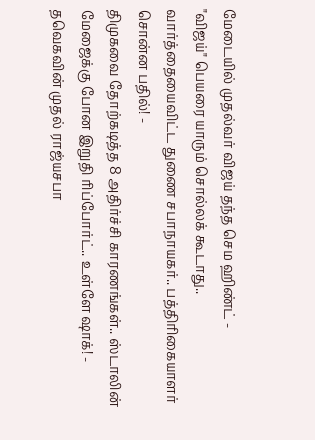மேடையில் முதல்வர் விஜய் தந்த செம ஹிண்ட் -
"விஜய்" பெயரை யாரும் சொல்லக் கூடாது.. வார்த்தையைவிட்ட துணை சபாநாயகர்.. பத்திரிகையாளர் சொன்ன பதில்! -
திமுகவை தோற்கடித்த 8 அதிர்ச்சி காரணங்கள்.. ஸ்டாலின் மேஜைக்கு போன இறுதி ரிப்போர்ட்.. உள்ளே ஷாக்! -
தவெகவின் முதல் ராஜ்யசபா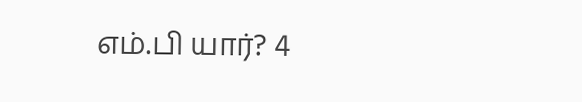எம்.பி யார்? 4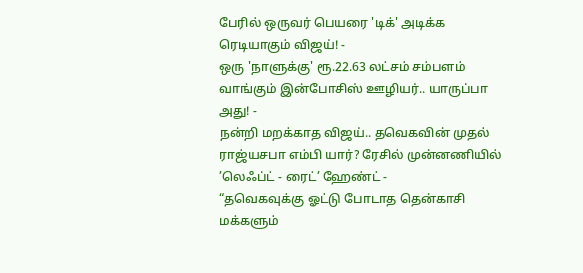பேரில் ஒருவர் பெயரை 'டிக்' அடிக்க ரெடியாகும் விஜய்! -
ஒரு 'நாளுக்கு' ரூ.22.63 லட்சம் சம்பளம் வாங்கும் இன்போசிஸ் ஊழியர்.. யாருப்பா அது! -
நன்றி மறக்காத விஜய்.. தவெகவின் முதல் ராஜ்யசபா எம்பி யார்? ரேசில் முன்னணியில் ’லெஃப்ட் - ரைட்’ ஹேண்ட் -
“தவெகவுக்கு ஓட்டு போடாத தென்காசி மக்களும்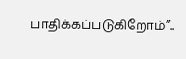பாதிக்கப்படுகிறோம்”..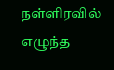நள்ளிரவில் எழுந்த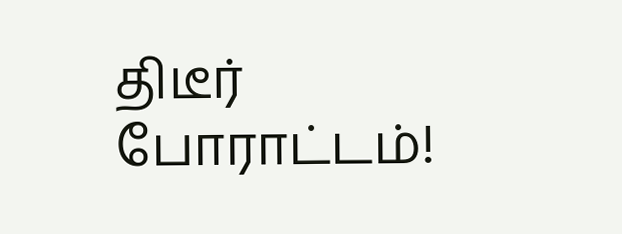திடீர் போராட்டம்!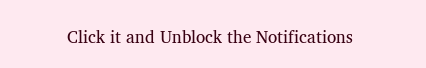Click it and Unblock the Notifications